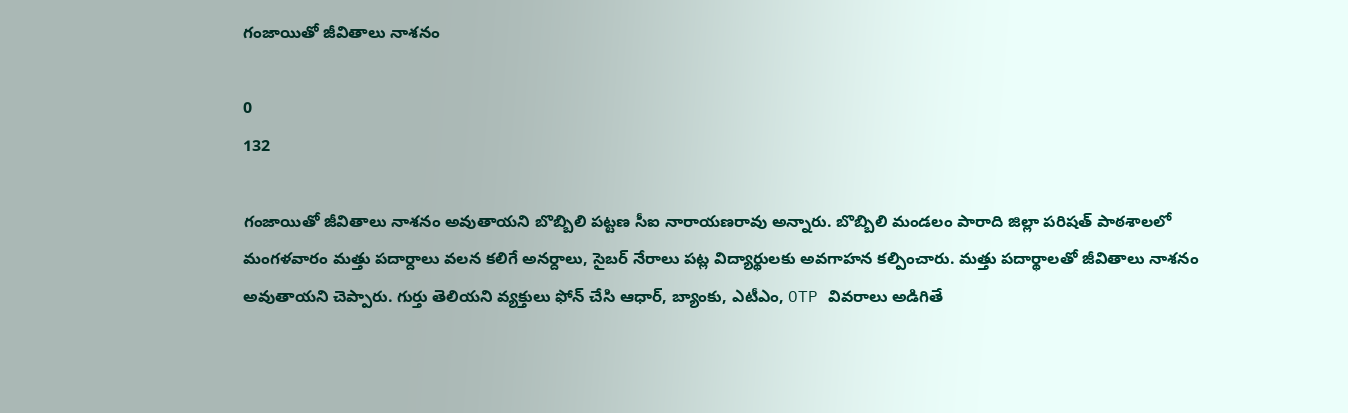గంజాయితో జీవితాలు నాశనం

0
132

గంజాయితో జీవితాలు నాశనం అవుతాయని బొబ్బిలి పట్టణ సీఐ నారాయణరావు అన్నారు. బొబ్బిలి మండలం పారాది జిల్లా పరిషత్ పాఠశాలలో మంగళవారం మత్తు పదార్దాలు వలన కలిగే అనర్దాలు, సైబర్ నేరాలు పట్ల విద్యార్థులకు అవగాహన కల్పించారు. మత్తు పదార్థాలతో జీవితాలు నాశనం అవుతాయని చెప్పారు. గుర్తు తెలియని వ్యక్తులు ఫోన్ చేసి ఆధార్, బ్యాంకు, ఎటీఎం, OTP వివరాలు అడిగితే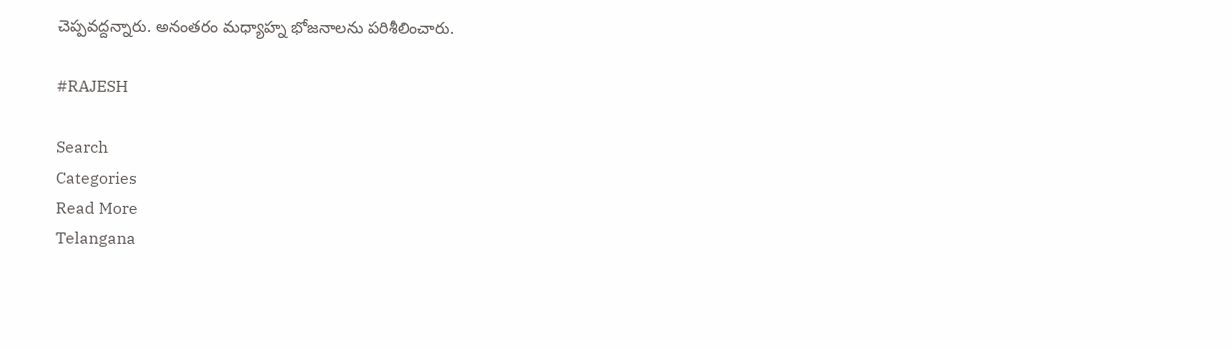చెప్పవద్దన్నారు. అనంతరం మధ్యాహ్న భోజనాలను పరిశీలించారు.

#RAJESH

Search
Categories
Read More
Telangana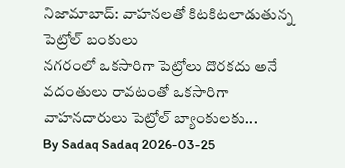నిజామాబాద్: వాహనలతో కిటకిటలాడుతున్న పెట్రోల్ బంకులు
నగరంలో ఒకసారిగా పెట్రోలు దొరకదు అనే వదంతులు రావటంతో ఒకసారిగా వాహనదారులు పెట్రోల్ బ్యాంకులకు...
By Sadaq Sadaq 2026-03-25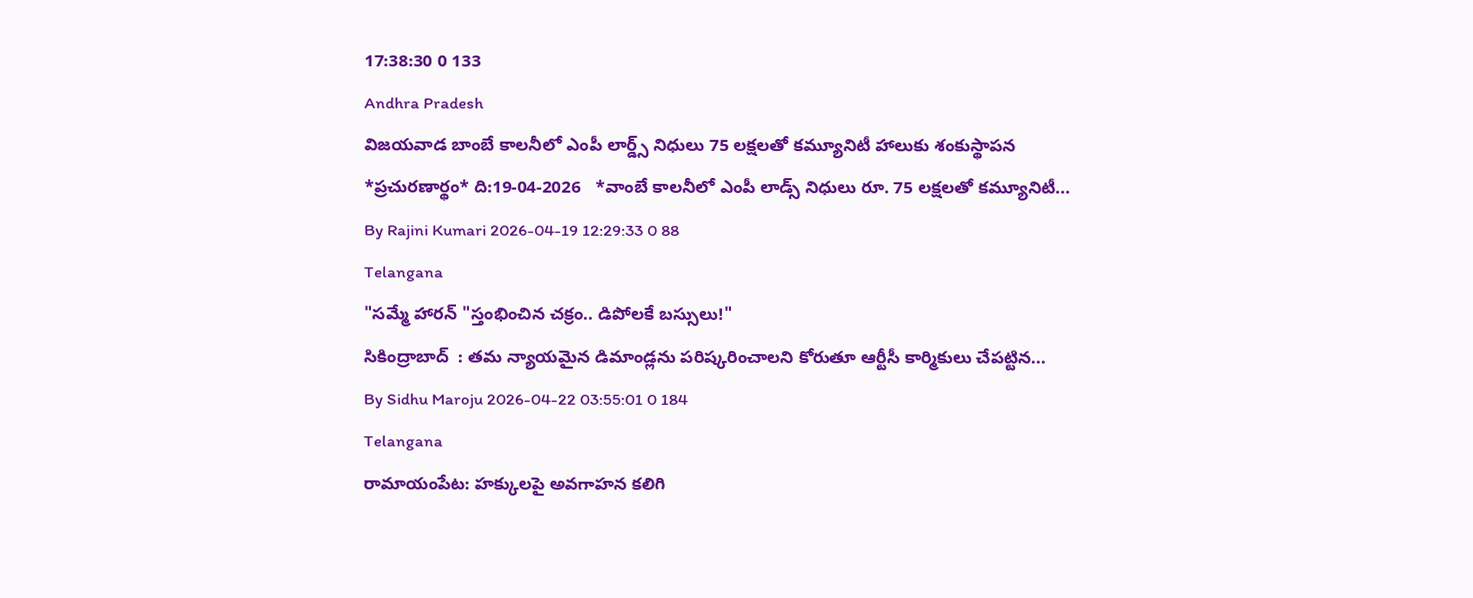17:38:30 0 133
Andhra Pradesh
విజయవాడ బాంబే కాలనీలో ఎంపీ లార్డ్స్ నిధులు 75 లక్షలతో కమ్యూనిటీ హాలుకు శంకుస్థాపన
*ప్రచురణార్థం* ది:19-04-2026   *వాంబే కాలనీలో ఎంపీ లాడ్స్ నిధులు రూ. 75 లక్షలతో కమ్యూనిటీ...
By Rajini Kumari 2026-04-19 12:29:33 0 88
Telangana
"సమ్మే హారన్ "స్తంభించిన చక్రం.. డిపోలకే బస్సులు!"
సికింద్రాబాద్  : తమ న్యాయమైన డిమాండ్లను పరిష్కరించాలని కోరుతూ ఆర్టీసీ కార్మికులు చేపట్టిన...
By Sidhu Maroju 2026-04-22 03:55:01 0 184
Telangana
రామాయంపేట: హక్కులపై అవగాహన కలిగి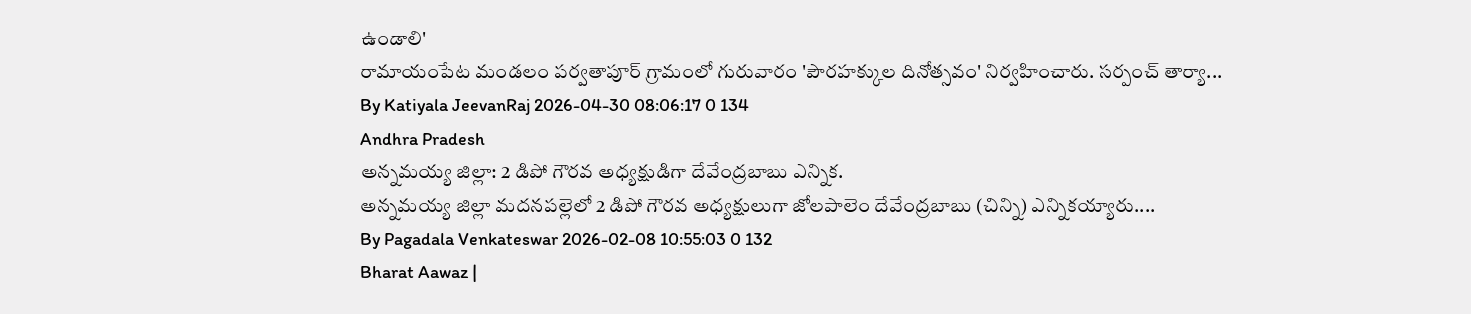ఉండాలి'
రామాయంపేట మండలం పర్వతాపూర్ గ్రామంలో గురువారం 'పౌరహక్కుల దినోత్సవం' నిర్వహించారు. సర్పంచ్ తార్యా...
By Katiyala JeevanRaj 2026-04-30 08:06:17 0 134
Andhra Pradesh
అన్నమయ్య జిల్లా: 2 డిపో గౌరవ అధ్యక్షుడిగా దేవేంద్రబాబు ఎన్నిక.
అన్నమయ్య జిల్లా మదనపల్లెలో 2 డిపో గౌరవ అధ్యక్షులుగా జోలపాలెం దేవేంద్రబాబు (చిన్ని) ఎన్నికయ్యారు....
By Pagadala Venkateswar 2026-02-08 10:55:03 0 132
Bharat Aawaz |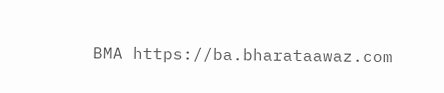BMA https://ba.bharataawaz.com